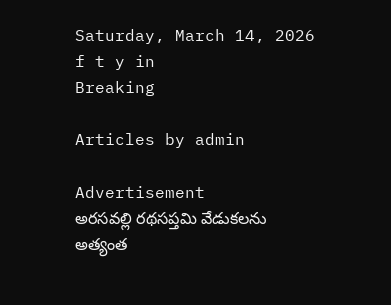Saturday, March 14, 2026
f t y in
Breaking

Articles by admin

Advertisement
అరసవల్లి రథసప్తమి వేడుకలను అత్యంత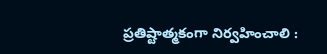ప్రతిష్టాత్మకంగా నిర్వహించాలి :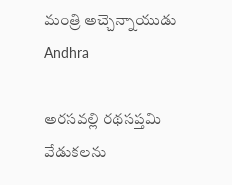మంత్రి అచ్చెన్నాయుడు
Andhra

అరసవల్లి రథసప్తమి వేడుకలను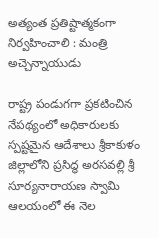అత్యంత ప్రతిష్టాత్మకంగా నిర్వహించాలి : మంత్రి అచ్చెన్నాయుడు

రాష్ట్ర పండుగగా ప్రకటించిన నేపథ్యంలో అధికారులకు స్పష్టమైన ఆదేశాలు శ్రీకాకుళం జిల్లాలోని ప్రసిద్ధ అరసవల్లి శ్రీ సూర్యనారాయణ స్వామి ఆలయంలో ఈ నెల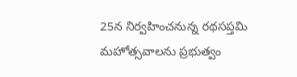25న నిర్వహించనున్న రథసప్తమి మహోత్సవాలను ప్రభుత్వం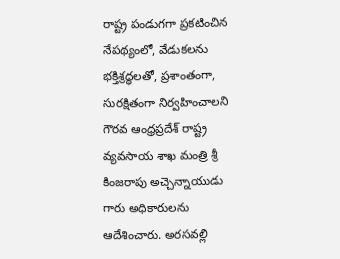రాష్ట్ర పండుగగా ప్రకటించిన నేపథ్యంలో, వేడుకలను భక్తిశ్రద్ధలతో, ప్రశాంతంగా, సురక్షితంగా నిర్వహించాలని గౌరవ ఆంధ్రప్రదేశ్ రాష్ట్ర వ్యవసాయ శాఖ మంత్రి శ్రీ కింజరాపు అచ్చెన్నాయుడు గారు అధికారులను ఆదేశించారు. అరసవల్లి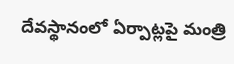దేవస్థానంలో ఏర్పాట్లపై మంత్రి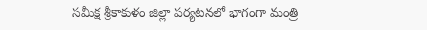సమీక్ష శ్రీకాకుళం జిల్లా పర్యటనలో భాగంగా మంత్రి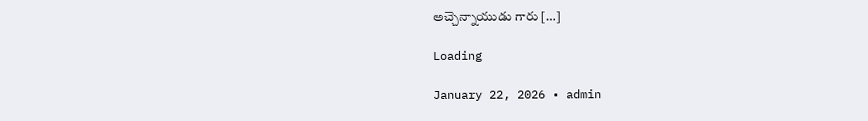అచ్చెన్నాయుడు గారు […]

Loading

January 22, 2026 • admin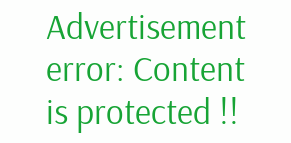Advertisement
error: Content is protected !!